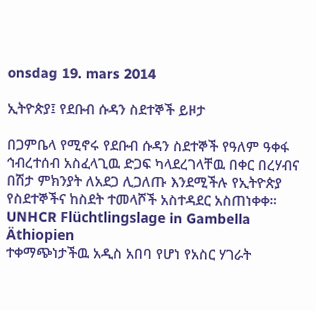onsdag 19. mars 2014

ኢትዮጵያ፤ የደቡብ ሱዳን ስደተኞች ይዞታ

በጋምቤላ የሚኖሩ የደቡብ ሱዳን ስደተኞች የዓለም ዓቀፋ ኅብረተሰብ አስፈላጊዉ ድጋፍ ካላደረገላቸዉ በቀር በረሃብና በሽታ ምክንያት ለአደጋ ሊጋለጡ እንደሚችሉ የኢትዮጵያ የስደተኞችና ከስደት ተመላሾች አስተዳደር አስጠነቀቀ።
UNHCR Flüchtlingslage in Gambella Äthiopien
ተቀማጭነታችዉ አዲስ አበባ የሆነ የአስር ሃገራት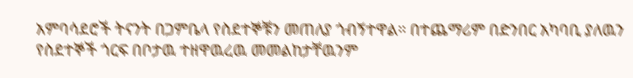አምባሳደሮች ትናንት በጋምቤላ የስደተኞቹን መጠለያ ጎብኝተዋል። በተጨማሪም በድንበር አካባቢ ያለዉን የስደተኞች ጎርፍ በቦታዉ ተዘዋዉረዉ መመልከታቸዉንም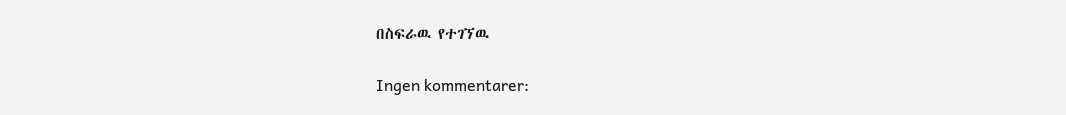በስፍራዉ የተገኘዉ

Ingen kommentarer: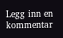Legg inn en kommentar